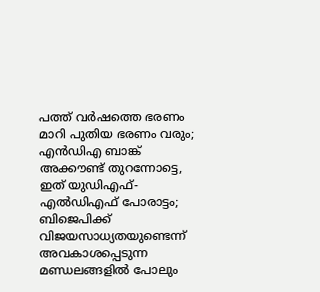പത്ത് വര്‍ഷത്തെ ഭരണം മാറി പുതിയ ഭരണം വരും; എന്‍ഡിഎ ബാങ്ക് അക്കൗണ്ട് തുറന്നോട്ടെ, ഇത് യുഡിഎഫ്-എല്‍ഡിഎഫ് പോരാട്ടം; ബിജെപിക്ക് വിജയസാധ്യതയുണ്ടെന്ന് അവകാശപ്പെടുന്ന മണ്ഡലങ്ങളില്‍ പോലും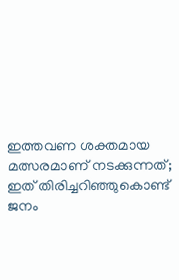ഇത്തവണ ശക്തമായ മത്സരമാണ് നടക്കുന്നത്; ഇത് തിരിച്ചറിഞ്ഞുകൊണ്ട് ജനം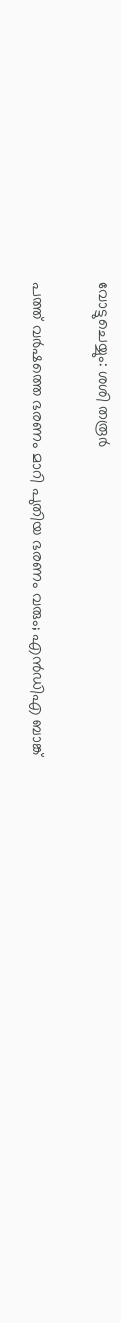വോട്ടുചെയ്യും: ശശി തരൂര്‍

പത്ത് വര്‍ഷത്തെ ഭരണം മാറി പുതിയ ഭരണം വരും; എന്‍ഡിഎ ബാങ്ക്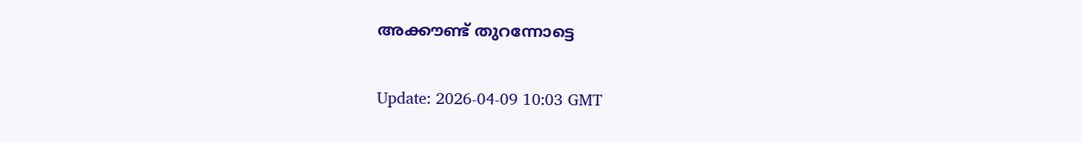അക്കൗണ്ട് തുറന്നോട്ടെ

Update: 2026-04-09 10:03 GMT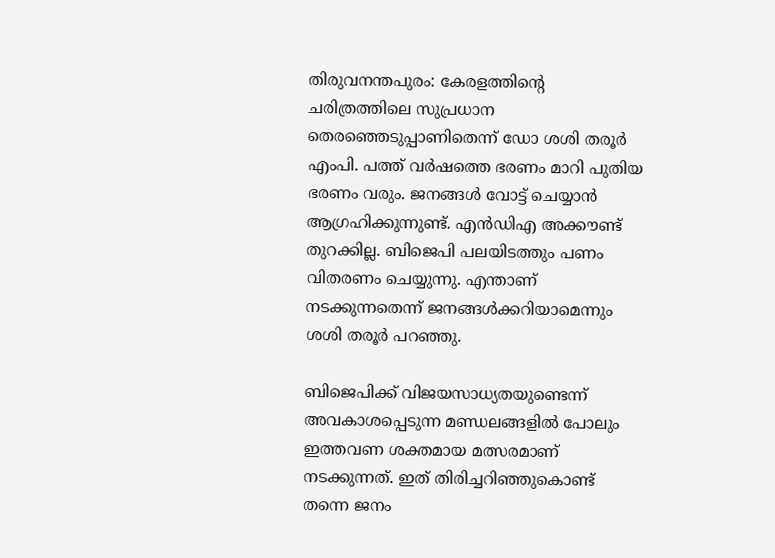തിരുവനന്തപുരം: കേരളത്തിന്റെ ചരിത്രത്തിലെ സുപ്രധാന തെരഞ്ഞെടുപ്പാണിതെന്ന് ഡോ ശശി തരൂര്‍ എംപി. പത്ത് വര്‍ഷത്തെ ഭരണം മാറി പുതിയ ഭരണം വരും. ജനങ്ങള്‍ വോട്ട് ചെയ്യാന്‍ ആഗ്രഹിക്കുന്നുണ്ട്. എന്‍ഡിഎ അക്കൗണ്ട് തുറക്കില്ല. ബിജെപി പലയിടത്തും പണം വിതരണം ചെയ്യുന്നു. എന്താണ് നടക്കുന്നതെന്ന് ജനങ്ങള്‍ക്കറിയാമെന്നും ശശി തരൂര്‍ പറഞ്ഞു.

ബിജെപിക്ക് വിജയസാധ്യതയുണ്ടെന്ന് അവകാശപ്പെടുന്ന മണ്ഡലങ്ങളില്‍ പോലും ഇത്തവണ ശക്തമായ മത്സരമാണ് നടക്കുന്നത്. ഇത് തിരിച്ചറിഞ്ഞുകൊണ്ട് തന്നെ ജനം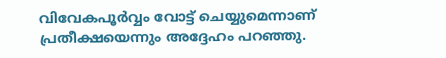വിവേകപൂര്‍വ്വം വോട്ട് ചെയ്യുമെന്നാണ് പ്രതീക്ഷയെന്നും അദ്ദേഹം പറഞ്ഞു.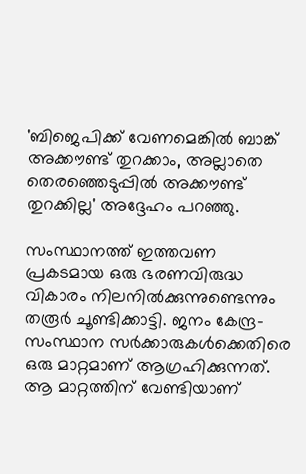'ബിജെപിക്ക് വേണമെങ്കില്‍ ബാങ്ക് അക്കൗണ്ട് തുറക്കാം, അല്ലാതെ തെരഞ്ഞെടുപ്പില്‍ അക്കൗണ്ട് തുറക്കില്ല' അദ്ദേഹം പറഞ്ഞു.

സംസ്ഥാനത്ത് ഇത്തവണ പ്രകടമായ ഒരു ഭരണവിരുദ്ധ വികാരം നിലനില്‍ക്കുന്നുണ്ടെന്നും തരൂര്‍ ചൂണ്ടിക്കാട്ടി. ജനം കേന്ദ്ര-സംസ്ഥാന സര്‍ക്കാരുകള്‍ക്കെതിരെ ഒരു മാറ്റമാണ് ആഗ്രഹിക്കുന്നത്. ആ മാറ്റത്തിന് വേണ്ടിയാണ്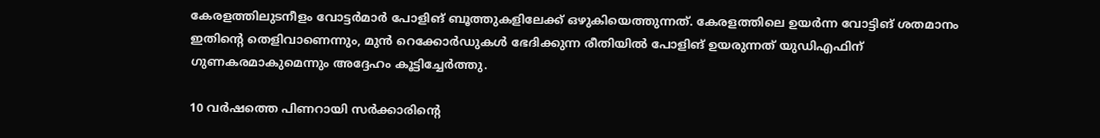കേരളത്തിലുടനീളം വോട്ടര്‍മാര്‍ പോളിങ് ബൂത്തുകളിലേക്ക് ഒഴുകിയെത്തുന്നത്. കേരളത്തിലെ ഉയര്‍ന്ന വോട്ടിങ് ശതമാനം ഇതിന്റെ തെളിവാണെന്നും, മുന്‍ റെക്കോര്‍ഡുകള്‍ ഭേദിക്കുന്ന രീതിയില്‍ പോളിങ് ഉയരുന്നത് യുഡിഎഫിന് ഗുണകരമാകുമെന്നും അദ്ദേഹം കൂട്ടിച്ചേര്‍ത്തു.

10 വര്‍ഷത്തെ പിണറായി സര്‍ക്കാരിന്റെ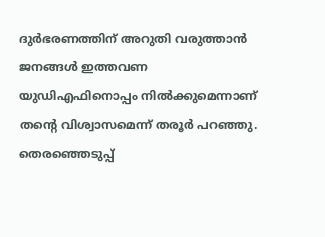ദുര്‍ഭരണത്തിന് അറുതി വരുത്താന്‍ ജനങ്ങള്‍ ഇത്തവണ യുഡിഎഫിനൊപ്പം നില്‍ക്കുമെന്നാണ് തന്റെ വിശ്വാസമെന്ന് തരൂര്‍ പറഞ്ഞു. തെരഞ്ഞെടുപ്പ്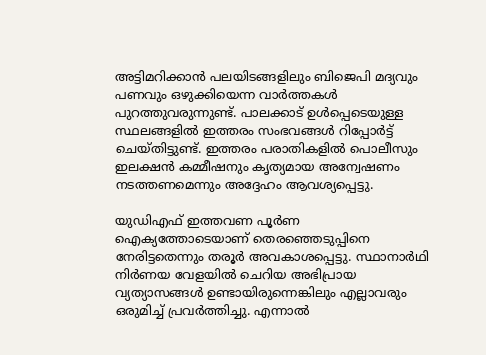അട്ടിമറിക്കാന്‍ പലയിടങ്ങളിലും ബിജെപി മദ്യവും പണവും ഒഴുക്കിയെന്ന വാര്‍ത്തകള്‍ പുറത്തുവരുന്നുണ്ട്. പാലക്കാട് ഉള്‍പ്പെടെയുള്ള സ്ഥലങ്ങളില്‍ ഇത്തരം സംഭവങ്ങള്‍ റിപ്പോര്‍ട്ട് ചെയ്തിട്ടുണ്ട്. ഇത്തരം പരാതികളില്‍ പൊലീസും ഇലക്ഷന്‍ കമ്മീഷനും കൃത്യമായ അന്വേഷണം നടത്തണമെന്നും അദ്ദേഹം ആവശ്യപ്പെട്ടു.

യുഡിഎഫ് ഇത്തവണ പൂര്‍ണ ഐക്യത്തോടെയാണ് തെരഞ്ഞെടുപ്പിനെ നേരിട്ടതെന്നും തരൂര്‍ അവകാശപ്പെട്ടു. സ്ഥാനാര്‍ഥി നിര്‍ണയ വേളയില്‍ ചെറിയ അഭിപ്രായ വ്യത്യാസങ്ങള്‍ ഉണ്ടായിരുന്നെങ്കിലും എല്ലാവരും ഒരുമിച്ച് പ്രവര്‍ത്തിച്ചു. എന്നാല്‍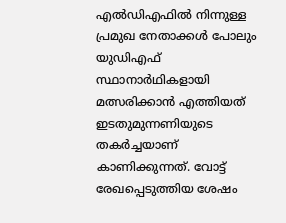എല്‍ഡിഎഫില്‍ നിന്നുള്ള പ്രമുഖ നേതാക്കള്‍ പോലും യുഡിഎഫ് സ്ഥാനാര്‍ഥികളായി മത്സരിക്കാന്‍ എത്തിയത് ഇടതുമുന്നണിയുടെ തകര്‍ച്ചയാണ് കാണിക്കുന്നത്. വോട്ട് രേഖപ്പെടുത്തിയ ശേഷം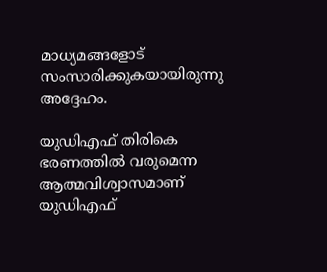മാധ്യമങ്ങളോട് സംസാരിക്കുകയായിരുന്നു അദ്ദേഹം.

യുഡിഎഫ് തിരികെ ഭരണത്തില്‍ വരുമെന്ന ആത്മവിശ്വാസമാണ് യുഡിഎഫ്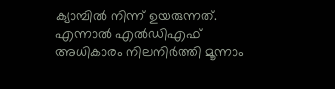ക്യാമ്പില്‍ നിന്ന് ഉയരുന്നത്. എന്നാല്‍ എല്‍ഡിഎഫ് അധികാരം നിലനിര്‍ത്തി മൂന്നാം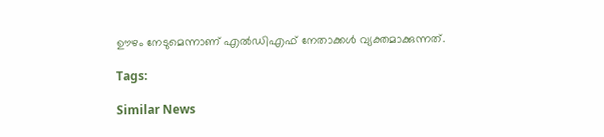ഊഴം നേടുമെന്നാണ് എല്‍ഡിഎഫ് നേതാക്കള്‍ വ്യക്തമാക്കുന്നത്.

Tags:

Similar News